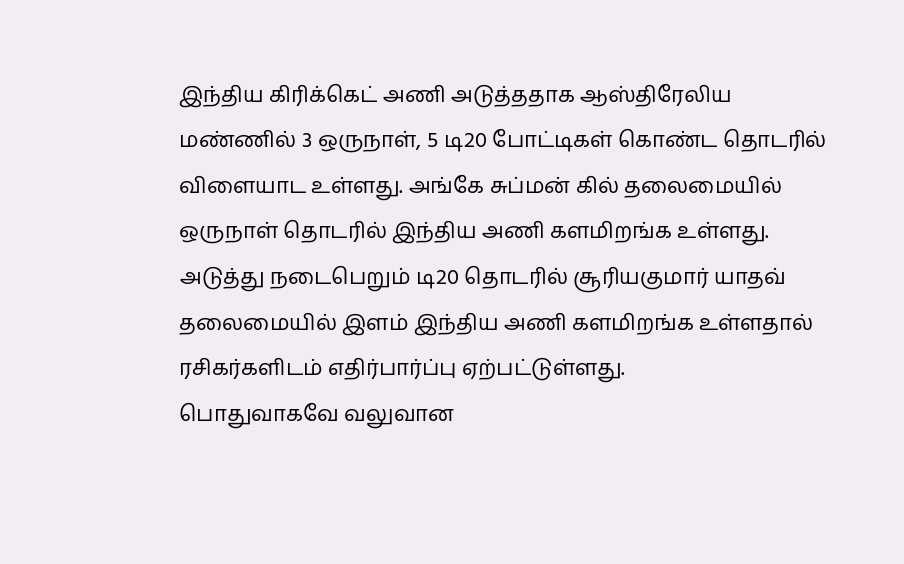இந்திய கிரிக்கெட் அணி அடுத்ததாக ஆஸ்திரேலிய மண்ணில் 3 ஒருநாள், 5 டி20 போட்டிகள் கொண்ட தொடரில் விளையாட உள்ளது. அங்கே சுப்மன் கில் தலைமையில் ஒருநாள் தொடரில் இந்திய அணி களமிறங்க உள்ளது. அடுத்து நடைபெறும் டி20 தொடரில் சூரியகுமார் யாதவ் தலைமையில் இளம் இந்திய அணி களமிறங்க உள்ளதால் ரசிகர்களிடம் எதிர்பார்ப்பு ஏற்பட்டுள்ளது.
பொதுவாகவே வலுவான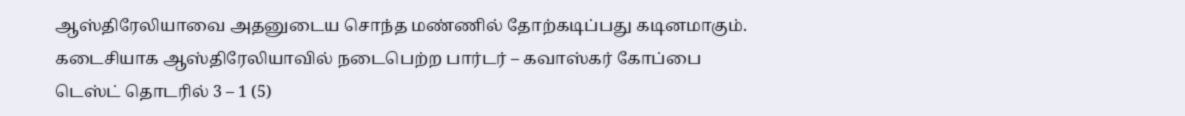ஆஸ்திரேலியாவை அதனுடைய சொந்த மண்ணில் தோற்கடிப்பது கடினமாகும். கடைசியாக ஆஸ்திரேலியாவில் நடைபெற்ற பார்டர் – கவாஸ்கர் கோப்பை டெஸ்ட் தொடரில் 3 – 1 (5)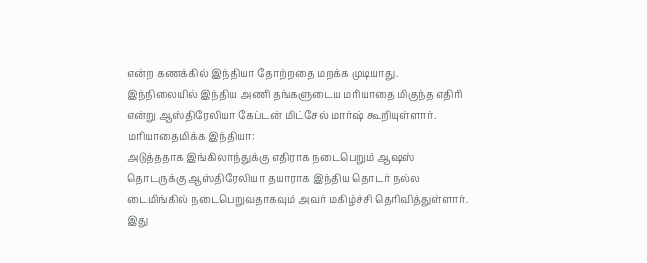என்ற கணக்கில் இந்தியா தோற்றதை மறக்க முடியாது. இந்நிலையில் இந்திய அணி தங்களுடைய மரியாதை மிகுந்த எதிரி என்று ஆஸ்திரேலியா கேப்டன் மிட்சேல் மார்ஷ் கூறியுள்ளார்.
மரியாதைமிக்க இந்தியா:
அடுத்ததாக இங்கிலாந்துக்கு எதிராக நடைபெறும் ஆஷஸ் தொடருக்கு ஆஸ்திரேலியா தயாராக இந்திய தொடர் நல்ல டைமிங்கில் நடைபெறுவதாகவும் அவர் மகிழ்ச்சி தெரிவித்துள்ளார். இது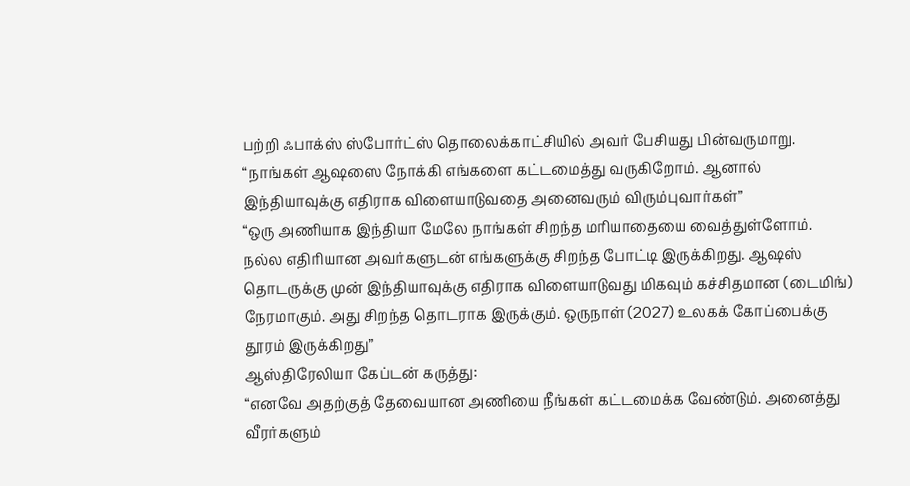பற்றி ஃபாக்ஸ் ஸ்போர்ட்ஸ் தொலைக்காட்சியில் அவர் பேசியது பின்வருமாறு. “நாங்கள் ஆஷஸை நோக்கி எங்களை கட்டமைத்து வருகிறோம். ஆனால் இந்தியாவுக்கு எதிராக விளையாடுவதை அனைவரும் விரும்புவார்கள்”
“ஒரு அணியாக இந்தியா மேலே நாங்கள் சிறந்த மரியாதையை வைத்துள்ளோம். நல்ல எதிரியான அவர்களுடன் எங்களுக்கு சிறந்த போட்டி இருக்கிறது. ஆஷஸ் தொடருக்கு முன் இந்தியாவுக்கு எதிராக விளையாடுவது மிகவும் கச்சிதமான (டைமிங்) நேரமாகும். அது சிறந்த தொடராக இருக்கும். ஒருநாள் (2027) உலகக் கோப்பைக்கு தூரம் இருக்கிறது”
ஆஸ்திரேலியா கேப்டன் கருத்து:
“எனவே அதற்குத் தேவையான அணியை நீங்கள் கட்டமைக்க வேண்டும். அனைத்து வீரர்களும்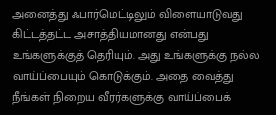அனைத்து ஃபார்மெட்டிலும் விளையாடுவது கிட்டத்தட்ட அசாத்தியமானது என்பது உங்களுக்குத் தெரியும். அது உங்களுக்கு நல்ல வாய்ப்பையும் கொடுக்கும். அதை வைத்து நீங்கள் நிறைய வீரர்களுக்கு வாய்ப்பைக்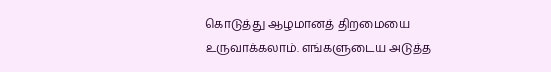கொடுத்து ஆழமானத் திறமையை உருவாக்கலாம். எங்களுடைய அடுத்த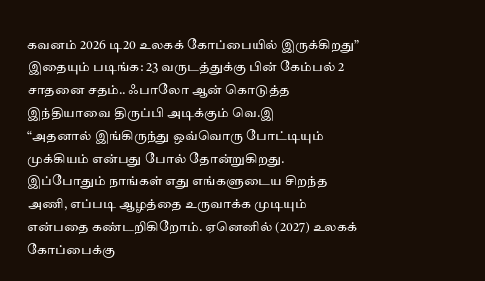கவனம் 2026 டி20 உலகக் கோப்பையில் இருக்கிறது”
இதையும் படிங்க: 23 வருடத்துக்கு பின் கேம்பல் 2 சாதனை சதம்.. ஃபாலோ ஆன் கொடுத்த இந்தியாவை திருப்பி அடிக்கும் வெ.இ
“அதனால் இங்கிருந்து ஒவ்வொரு போட்டியும் முக்கியம் என்பது போல் தோன்றுகிறது. இப்போதும் நாங்கள் எது எங்களுடைய சிறந்த அணி, எப்படி ஆழத்தை உருவாக்க முடியும் என்பதை கண்டறிகிறோம். ஏனெனில் (2027) உலகக் கோப்பைக்கு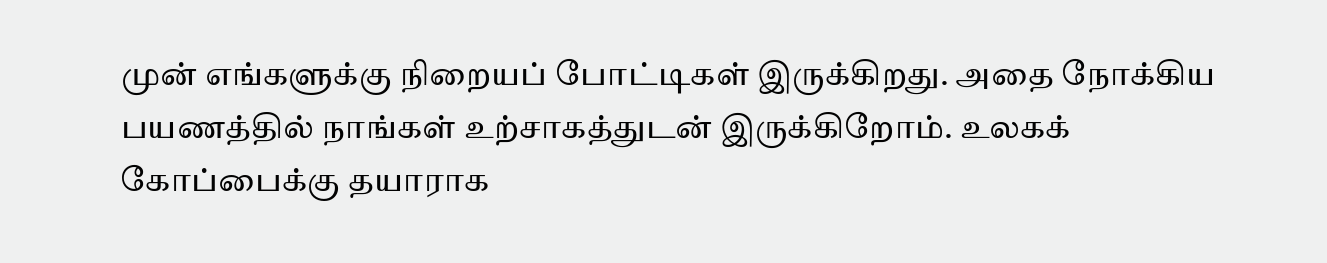முன் எங்களுக்கு நிறையப் போட்டிகள் இருக்கிறது. அதை நோக்கிய பயணத்தில் நாங்கள் உற்சாகத்துடன் இருக்கிறோம். உலகக் கோப்பைக்கு தயாராக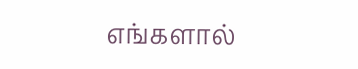எங்களால்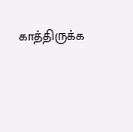காத்திருக்க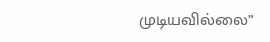முடியவில்லை”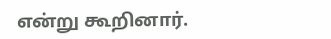என்று கூறினார்.